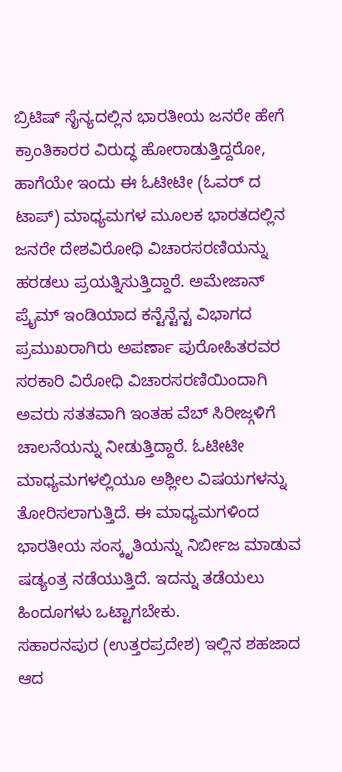ಬ್ರಿಟಿಷ್ ಸೈನ್ಯದಲ್ಲಿನ ಭಾರತೀಯ ಜನರೇ ಹೇಗೆ ಕ್ರಾಂತಿಕಾರರ ವಿರುದ್ಧ ಹೋರಾಡುತ್ತಿದ್ದರೋ, ಹಾಗೆಯೇ ಇಂದು ಈ ಓಟೀಟೀ (ಓವರ್ ದ ಟಾಪ್) ಮಾಧ್ಯಮಗಳ ಮೂಲಕ ಭಾರತದಲ್ಲಿನ ಜನರೇ ದೇಶವಿರೋಧಿ ವಿಚಾರಸರಣಿಯನ್ನು ಹರಡಲು ಪ್ರಯತ್ನಿಸುತ್ತಿದ್ದಾರೆ. ಅಮೇಜಾನ್ ಪ್ರೈಮ್ ಇಂಡಿಯಾದ ಕನ್ಟೆನ್ಟೆನ್ಟ ವಿಭಾಗದ ಪ್ರಮುಖರಾಗಿರು ಅಪರ್ಣಾ ಪುರೋಹಿತರವರ ಸರಕಾರಿ ವಿರೋಧಿ ವಿಚಾರಸರಣಿಯಿಂದಾಗಿ ಅವರು ಸತತವಾಗಿ ಇಂತಹ ವೆಬ್ ಸಿರೀಜ್ಗಳಿಗೆ ಚಾಲನೆಯನ್ನು ನೀಡುತ್ತಿದ್ದಾರೆ. ಓಟೀಟೀ ಮಾಧ್ಯಮಗಳಲ್ಲಿಯೂ ಅಶ್ಲೀಲ ವಿಷಯಗಳನ್ನು ತೋರಿಸಲಾಗುತ್ತಿದೆ. ಈ ಮಾಧ್ಯಮಗಳಿಂದ ಭಾರತೀಯ ಸಂಸ್ಕೃತಿಯನ್ನು ನಿರ್ಬೀಜ ಮಾಡುವ ಷಡ್ಯಂತ್ರ ನಡೆಯುತ್ತಿದೆ. ಇದನ್ನು ತಡೆಯಲು ಹಿಂದೂಗಳು ಒಟ್ಟಾಗಬೇಕು.
ಸಹಾರನಪುರ (ಉತ್ತರಪ್ರದೇಶ) ಇಲ್ಲಿನ ಶಹಜಾದ ಆದ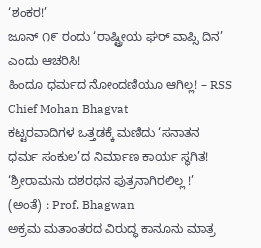‘ಶಂಕರ!’
ಜೂನ್ ೧೯ ರಂದು ‘ರಾಷ್ಟ್ರೀಯ ಘರ್ ವಾಪ್ಸಿ ದಿನ’ ಎಂದು ಆಚರಿಸಿ!
ಹಿಂದೂ ಧರ್ಮದ ನೋಂದಣಿಯೂ ಆಗಿಲ್ಲ! – RSS Chief Mohan Bhagvat
ಕಟ್ಟರವಾದಿಗಳ ಒತ್ತಡಕ್ಕೆ ಮಣಿದು ‘ಸನಾತನ ಧರ್ಮ ಸಂಕುಲ’ದ ನಿರ್ಮಾಣ ಕಾರ್ಯ ಸ್ಥಗಿತ!
‘ಶ್ರೀರಾಮನು ದಶರಥನ ಪುತ್ರನಾಗಿರಲಿಲ್ಲ !’ (ಅಂತೆ) : Prof. Bhagwan
ಅಕ್ರಮ ಮತಾಂತರದ ವಿರುದ್ಧ ಕಾನೂನು ಮಾತ್ರ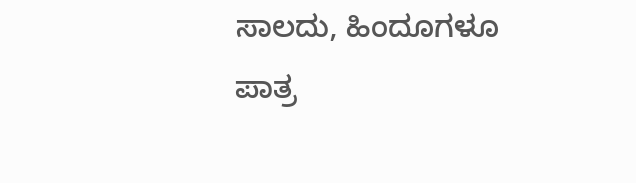ಸಾಲದು, ಹಿಂದೂಗಳೂ ಪಾತ್ರ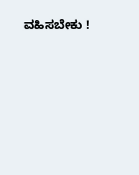ವಹಿಸಬೇಕು !